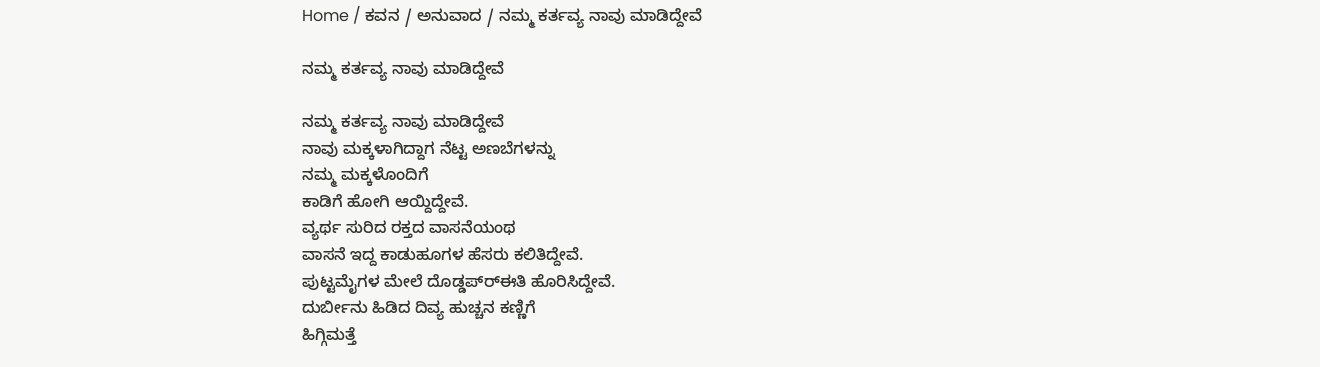Home / ಕವನ / ಅನುವಾದ / ನಮ್ಮ ಕರ್ತವ್ಯ ನಾವು ಮಾಡಿದ್ದೇವೆ

ನಮ್ಮ ಕರ್ತವ್ಯ ನಾವು ಮಾಡಿದ್ದೇವೆ

ನಮ್ಮ ಕರ್ತವ್ಯ ನಾವು ಮಾಡಿದ್ದೇವೆ
ನಾವು ಮಕ್ಕಳಾಗಿದ್ದಾಗ ನೆಟ್ಟ ಅಣಬೆಗಳನ್ನು
ನಮ್ಮ ಮಕ್ಕಳೊಂದಿಗೆ
ಕಾಡಿಗೆ ಹೋಗಿ ಆಯ್ದಿದ್ದೇವೆ.
ವ್ಯರ್ಥ ಸುರಿದ ರಕ್ತದ ವಾಸನೆಯಂಥ
ವಾಸನೆ ಇದ್ದ ಕಾಡುಹೂಗಳ ಹೆಸರು ಕಲಿತಿದ್ದೇವೆ.
ಪುಟ್ಟಮೈಗಳ ಮೇಲೆ ದೊಡ್ಡಪ್ರ್‍ಈತಿ ಹೊರಿಸಿದ್ದೇವೆ.
ದುರ್ಬೀನು ಹಿಡಿದ ದಿವ್ಯ ಹುಚ್ಚನ ಕಣ್ಣಿಗೆ
ಹಿಗ್ಗಿಮತ್ತೆ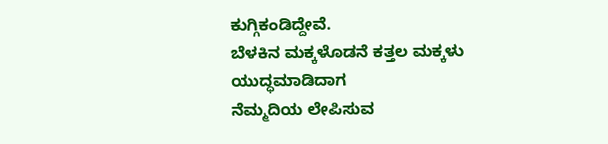ಕುಗ್ಗಿಕಂಡಿದ್ದೇವೆ.
ಬೆಳಕಿನ ಮಕ್ಕಳೊಡನೆ ಕತ್ತಲ ಮಕ್ಕಳು ಯುದ್ಧಮಾಡಿದಾಗ
ನೆಮ್ಮದಿಯ ಲೇಪಿಸುವ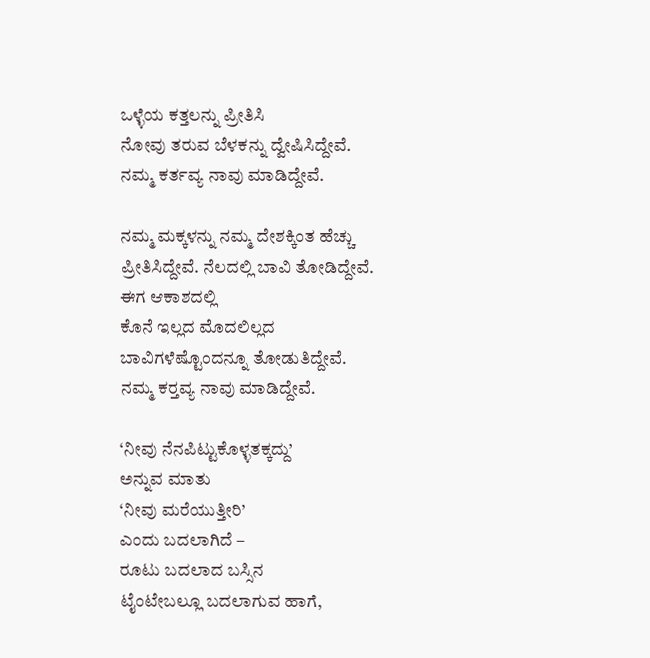ಒಳ್ಳೆಯ ಕತ್ತಲನ್ನು ಪ್ರೀತಿಸಿ
ನೋವು ತರುವ ಬೆಳಕನ್ನು ದ್ವೇಷಿಸಿದ್ದೇವೆ.
ನಮ್ಮ ಕರ್ತವ್ಯ ನಾವು ಮಾಡಿದ್ದೇವೆ.

ನಮ್ಮ ಮಕ್ಕಳನ್ನು ನಮ್ಮ ದೇಶಕ್ಕಿಂತ ಹೆಚ್ಚು
ಪ್ರೀತಿಸಿದ್ದೇವೆ. ನೆಲದಲ್ಲಿ ಬಾವಿ ತೋಡಿದ್ದೇವೆ.
ಈಗ ಆಕಾಶದಲ್ಲಿ
ಕೊನೆ ಇಲ್ಲದ ಮೊದಲಿಲ್ಲದ
ಬಾವಿಗಳೆಷ್ಟೊಂದನ್ನೂ ತೋಡುತಿದ್ದೇವೆ.
ನಮ್ಮ ಕರ್‍ತವ್ಯ ನಾವು ಮಾಡಿದ್ದೇವೆ.

‘ನೀವು ನೆನಪಿಟ್ಟುಕೊಳ್ಳತಕ್ಕದ್ದು’
ಅನ್ನುವ ಮಾತು
‘ನೀವು ಮರೆಯುತ್ತೀರಿ’
ಎಂದು ಬದಲಾಗಿದೆ –
ರೂಟು ಬದಲಾದ ಬಸ್ಸಿನ
ಟೈಂಟೇಬಲ್ಲೂ ಬದಲಾಗುವ ಹಾಗೆ,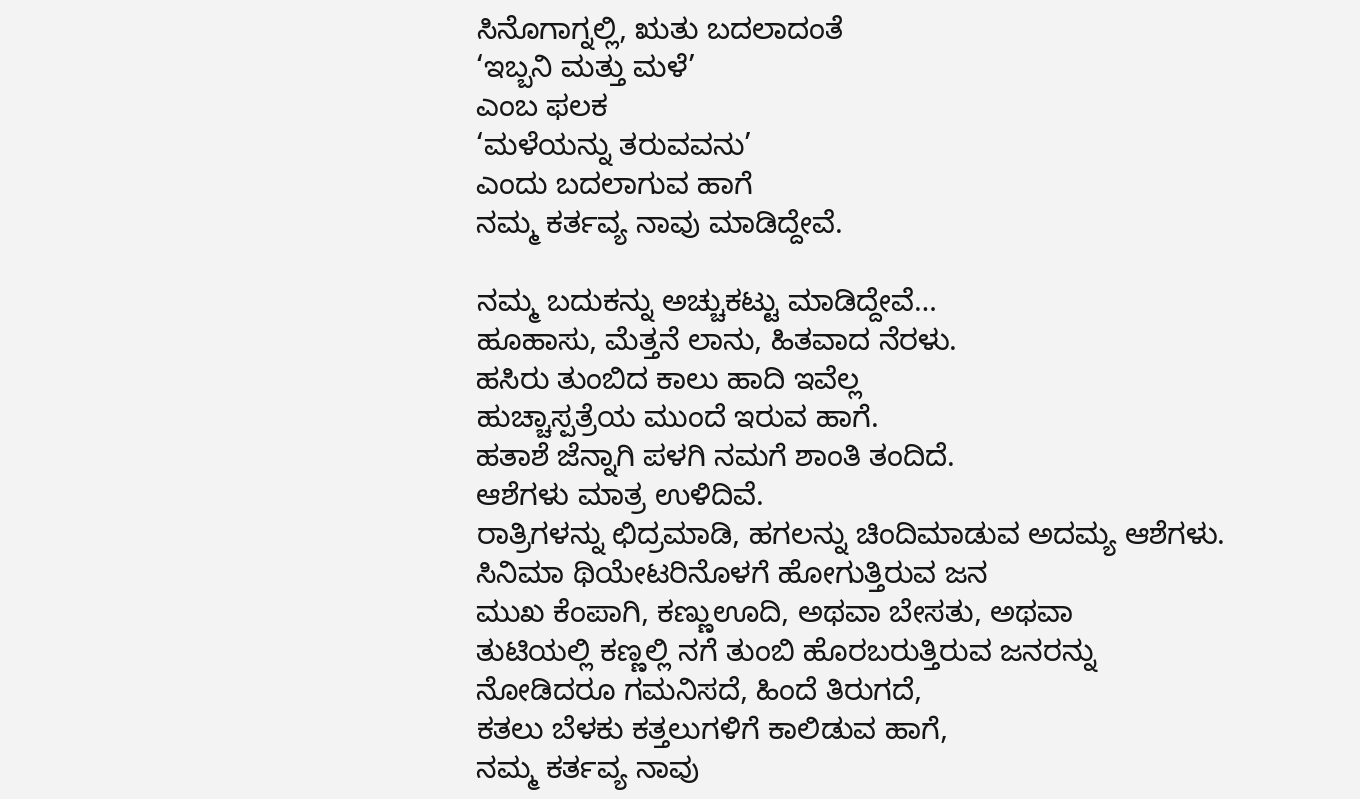ಸಿನೊಗಾಗ್ನಲ್ಲಿ, ಋತು ಬದಲಾದಂತೆ
‘ಇಬ್ಬನಿ ಮತ್ತು ಮಳೆ’
ಎಂಬ ಫಲಕ
‘ಮಳೆಯನ್ನು ತರುವವನು’
ಎಂದು ಬದಲಾಗುವ ಹಾಗೆ
ನಮ್ಮ ಕರ್ತವ್ಯ ನಾವು ಮಾಡಿದ್ದೇವೆ.

ನಮ್ಮ ಬದುಕನ್ನು ಅಚ್ಚುಕಟ್ಟು ಮಾಡಿದ್ದೇವೆ…
ಹೂಹಾಸು, ಮೆತ್ತನೆ ಲಾನು, ಹಿತವಾದ ನೆರಳು.
ಹಸಿರು ತುಂಬಿದ ಕಾಲು ಹಾದಿ ಇವೆಲ್ಲ
ಹುಚ್ಚಾಸ್ಪತ್ರೆಯ ಮುಂದೆ ಇರುವ ಹಾಗೆ.
ಹತಾಶೆ ಜೆನ್ನಾಗಿ ಪಳಗಿ ನಮಗೆ ಶಾಂತಿ ತಂದಿದೆ.
ಆಶೆಗಳು ಮಾತ್ರ ಉಳಿದಿವೆ.
ರಾತ್ರಿಗಳನ್ನು ಛಿದ್ರಮಾಡಿ, ಹಗಲನ್ನು ಚಿಂದಿಮಾಡುವ ಅದಮ್ಯ ಆಶೆಗಳು.
ಸಿನಿಮಾ ಥಿಯೇಟರಿನೊಳಗೆ ಹೋಗುತ್ತಿರುವ ಜನ
ಮುಖ ಕೆಂಪಾಗಿ, ಕಣ್ಣು‌ಊದಿ, ಅಥವಾ ಬೇಸತು, ಅಥವಾ
ತುಟಿಯಲ್ಲಿ ಕಣ್ಣಲ್ಲಿ ನಗೆ ತುಂಬಿ ಹೊರಬರುತ್ತಿರುವ ಜನರನ್ನು
ನೋಡಿದರೂ ಗಮನಿಸದೆ, ಹಿಂದೆ ತಿರುಗದೆ,
ಕತಲು ಬೆಳಕು ಕತ್ತಲುಗಳಿಗೆ ಕಾಲಿಡುವ ಹಾಗೆ,
ನಮ್ಮ ಕರ್ತವ್ಯ ನಾವು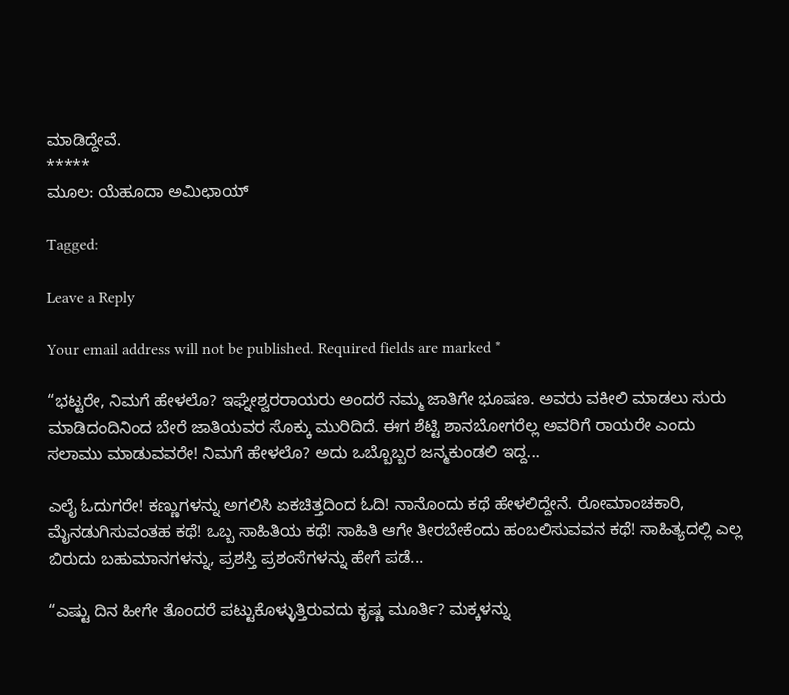ಮಾಡಿದ್ದೇವೆ.
*****
ಮೂಲ: ಯೆಹೂದಾ ಅಮಿಛಾಯ್

Tagged:

Leave a Reply

Your email address will not be published. Required fields are marked *

“ಭಟ್ಟರೇ, ನಿಮಗೆ ಹೇಳಲೊ? ಇಘ್ನೇಶ್ವರರಾಯರು ಅಂದರೆ ನಮ್ಮ ಜಾತಿಗೇ ಭೂಷಣ. ಅವರು ವಕೀಲಿ ಮಾಡಲು ಸುರು ಮಾಡಿದಂದಿನಿಂದ ಬೇರೆ ಜಾತಿಯವರ ಸೊಕ್ಕು ಮುರಿದಿದೆ. ಈಗ ಶೆಟ್ಟಿ ಶಾನಬೋಗರೆಲ್ಲ ಅವರಿಗೆ ರಾಯರೇ ಎಂದು ಸಲಾಮು ಮಾಡುವವರೇ! ನಿಮಗೆ ಹೇಳಲೊ? ಅದು ಒಬ್ಬೊಬ್ಬರ ಜನ್ಮಕುಂಡಲಿ ಇದ್ದ...

ಎಲೈ ಓದುಗರೇ! ಕಣ್ಣುಗಳನ್ನು ಅಗಲಿಸಿ ಏಕಚಿತ್ತದಿಂದ ಓದಿ! ನಾನೊಂದು ಕಥೆ ಹೇಳಲಿದ್ದೇನೆ. ರೋಮಾಂಚಕಾರಿ, ಮೈನಡುಗಿಸುವಂತಹ ಕಥೆ! ಒಬ್ಬ ಸಾಹಿತಿಯ ಕಥೆ! ಸಾಹಿತಿ ಆಗೇ ತೀರಬೇಕೆಂದು ಹಂಬಲಿಸುವವನ ಕಥೆ! ಸಾಹಿತ್ಯದಲ್ಲಿ ಎಲ್ಲ ಬಿರುದು ಬಹುಮಾನಗಳನ್ನು, ಪ್ರಶಸ್ತಿ ಪ್ರಶಂಸೆಗಳನ್ನು ಹೇಗೆ ಪಡೆ...

“ಎಷ್ಟು ದಿನ ಹೀಗೇ ತೊಂದರೆ ಪಟ್ಟುಕೊಳ್ಳುತ್ತಿರುವದು ಕೃಷ್ಣ ಮೂರ್ತಿ? ಮಕ್ಕಳನ್ನು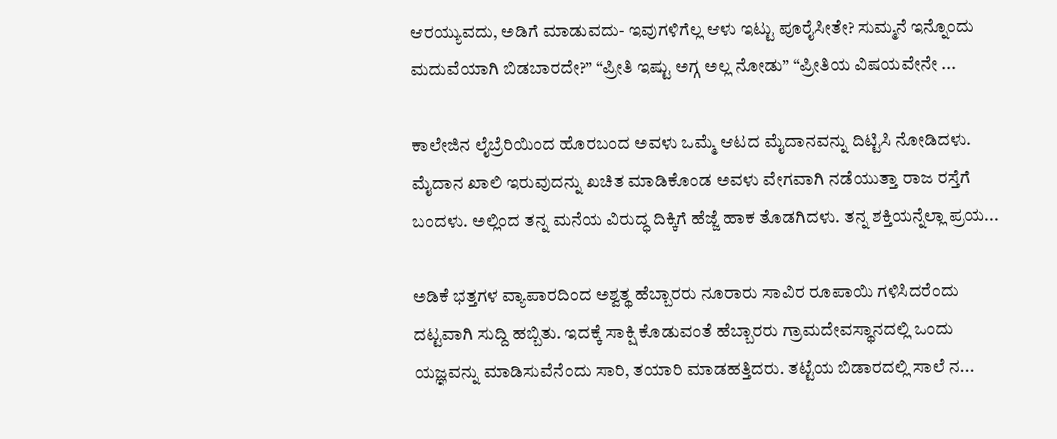ಆರಯ್ಯುವದು, ಅಡಿಗೆ ಮಾಡುವದು- ಇವುಗಳಿಗೆಲ್ಲ ಆಳು ಇಟ್ಟು ಪೂರೈಸೀತೇ? ಸುಮ್ಮನೆ ಇನ್ನೊಂದು ಮದುವೆಯಾಗಿ ಬಿಡಬಾರದೇ?” “ಪ್ರೀತಿ ಇಷ್ಟು ಅಗ್ಗ ಅಲ್ಲ ನೋಡು” “ಪ್ರೀತಿಯ ವಿಷಯವೇನೇ ...

ಕಾಲೇಜಿನ ಲೈಬ್ರೆರಿಯಿಂದ ಹೊರಬಂದ ಅವಳು ಒಮ್ಮೆ ಆಟದ ಮೈದಾನವನ್ನು ದಿಟ್ಟಿಸಿ ನೋಡಿದಳು. ಮೈದಾನ ಖಾಲಿ ಇರುವುದನ್ನು ಖಚಿತ ಮಾಡಿಕೊಂಡ ಅವಳು ವೇಗವಾಗಿ ನಡೆಯುತ್ತಾ ರಾಜ ರಸ್ತೆಗೆ ಬಂದಳು. ಅಲ್ಲಿಂದ ತನ್ನ ಮನೆಯ ವಿರುದ್ಧ ದಿಕ್ಕಿಗೆ ಹೆಜ್ಜೆ ಹಾಕ ತೊಡಗಿದಳು. ತನ್ನ ಶಕ್ತಿಯನ್ನೆಲ್ಲಾ ಪ್ರಯ...

ಅಡಿಕೆ ಭತ್ತಗಳ ವ್ಯಾಪಾರದಿಂದ ಅಶ್ವತ್ಥ ಹೆಬ್ಬಾರರು ನೂರಾರು ಸಾವಿರ ರೂಪಾಯಿ ಗಳಿಸಿದರೆಂದು ದಟ್ಟವಾಗಿ ಸುದ್ದಿ ಹಬ್ಬಿತು. ಇದಕ್ಕೆ ಸಾಕ್ಷಿ ಕೊಡುವಂತೆ ಹೆಬ್ಬಾರರು ಗ್ರಾಮದೇವಸ್ಥಾನದಲ್ಲಿ ಒಂದು ಯಜ್ಞವನ್ನು ಮಾಡಿಸುವೆನೆಂದು ಸಾರಿ, ತಯಾರಿ ಮಾಡಹತ್ತಿದರು. ತಟ್ಟೆಯ ಬಿಡಾರದಲ್ಲಿ ಸಾಲೆ ನ...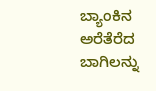ಬ್ಯಾಂಕಿನ ಅರೆತೆರೆದ ಬಾಗಿಲನ್ನು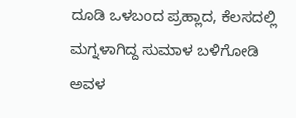ದೂಡಿ ಒಳಬಂದ ಪ್ರಹ್ಲಾದ, ಕೆಲಸದಲ್ಲಿ ಮಗ್ನಳಾಗಿದ್ದ ಸುಮಾಳ ಬಳಿಗೋಡಿ ಅವಳ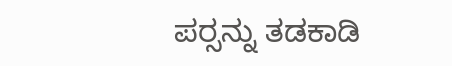ಪರ್‍ಸನ್ನು ತಡಕಾಡಿ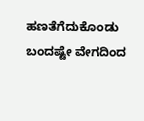ಹಣತೆಗೆದುಕೊಂಡು ಬಂದಷ್ಟೇ ವೇಗದಿಂದ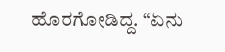ಹೊರಗೋಡಿದ್ದ. “ಏನು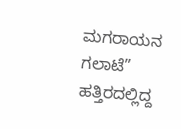ಮಗರಾಯನ ಗಲಾಟೆ” ಹತ್ತಿರದಲ್ಲಿದ್ದ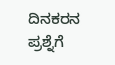ದಿನಕರನ ಪ್ರಶ್ನೆಗೆ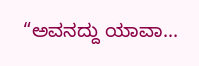“ಅವನದ್ದು ಯಾವಾ...